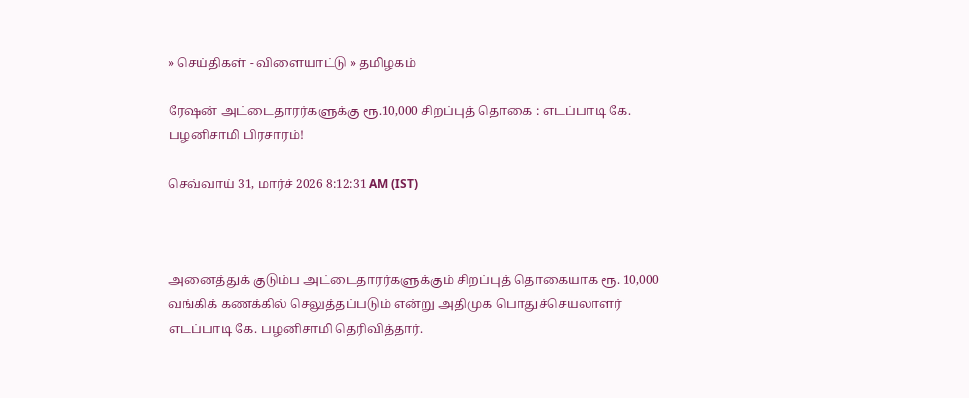» செய்திகள் - விளையாட்டு » தமிழகம்

ரேஷன் அட்டைதாரர்களுக்கு ரூ.10,000 சிறப்புத் தொகை : எடப்பாடி கே. பழனிசாமி பிரசாரம்!

செவ்வாய் 31, மார்ச் 2026 8:12:31 AM (IST)



அனைத்துக் குடும்ப அட்டைதாரர்களுக்கும் சிறப்புத் தொகையாக ரூ. 10,000 வங்கிக் கணக்கில் செலுத்தப்படும் என்று அதிமுக பொதுச்செயலாளர் எடப்பாடி கே. பழனிசாமி தெரிவித்தார்.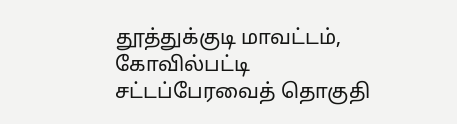தூத்துக்குடி மாவட்டம், கோவில்பட்டி சட்டப்பேரவைத் தொகுதி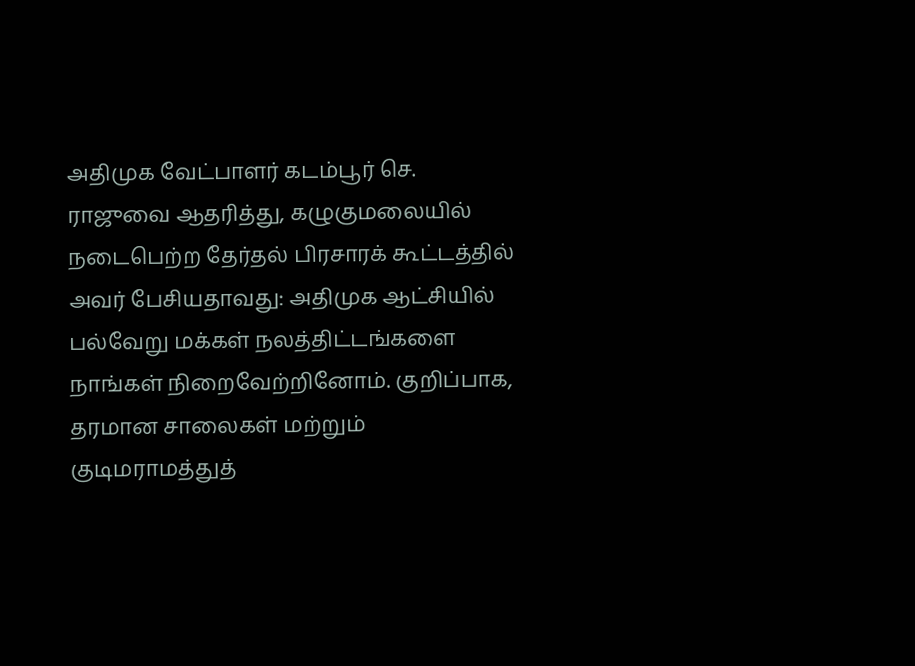அதிமுக வேட்பாளர் கடம்பூர் செ. ராஜுவை ஆதரித்து, கழுகுமலையில் நடைபெற்ற தேர்தல் பிரசாரக் கூட்டத்தில் அவர் பேசியதாவது: அதிமுக ஆட்சியில் பல்வேறு மக்கள் நலத்திட்டங்களை நாங்கள் நிறைவேற்றினோம். குறிப்பாக, தரமான சாலைகள் மற்றும் குடிமராமத்துத்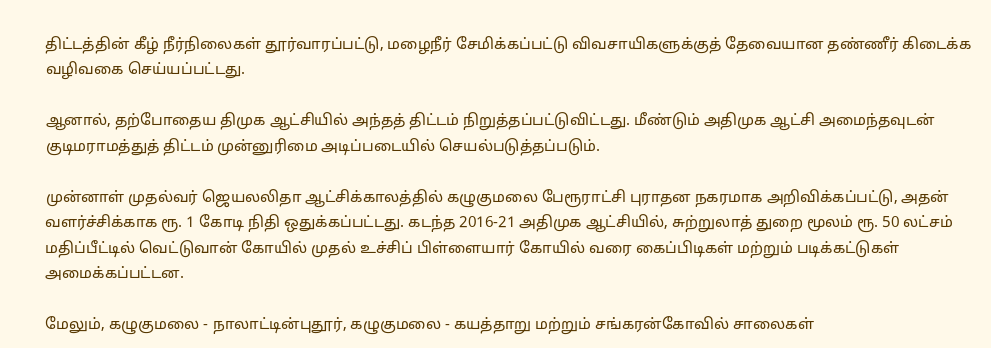திட்டத்தின் கீழ் நீர்நிலைகள் தூர்வாரப்பட்டு, மழைநீர் சேமிக்கப்பட்டு விவசாயிகளுக்குத் தேவையான தண்ணீர் கிடைக்க வழிவகை செய்யப்பட்டது.

ஆனால், தற்போதைய திமுக ஆட்சியில் அந்தத் திட்டம் நிறுத்தப்பட்டுவிட்டது. மீண்டும் அதிமுக ஆட்சி அமைந்தவுடன் குடிமராமத்துத் திட்டம் முன்னுரிமை அடிப்படையில் செயல்படுத்தப்படும்.

முன்னாள் முதல்வர் ஜெயலலிதா ஆட்சிக்காலத்தில் கழுகுமலை பேரூராட்சி புராதன நகரமாக அறிவிக்கப்பட்டு, அதன் வளர்ச்சிக்காக ரூ. 1 கோடி நிதி ஒதுக்கப்பட்டது. கடந்த 2016-21 அதிமுக ஆட்சியில், சுற்றுலாத் துறை மூலம் ரூ. 50 லட்சம் மதிப்பீட்டில் வெட்டுவான் கோயில் முதல் உச்சிப் பிள்ளையார் கோயில் வரை கைப்பிடிகள் மற்றும் படிக்கட்டுகள் அமைக்கப்பட்டன.

மேலும், கழுகுமலை - நாலாட்டின்புதூர், கழுகுமலை - கயத்தாறு மற்றும் சங்கரன்கோவில் சாலைகள்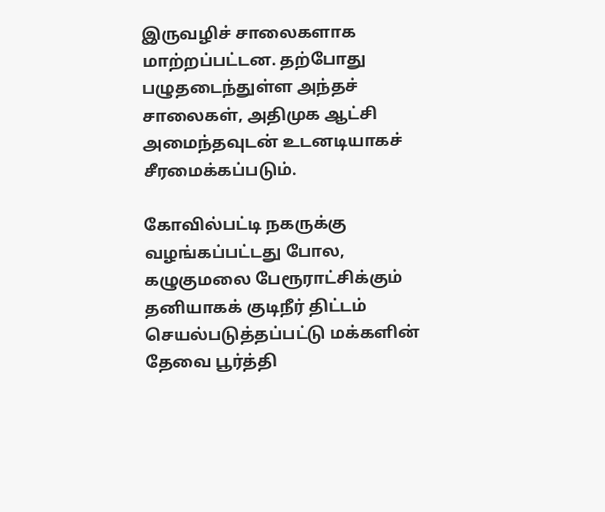இருவழிச் சாலைகளாக மாற்றப்பட்டன. தற்போது பழுதடைந்துள்ள அந்தச் சாலைகள், அதிமுக ஆட்சி அமைந்தவுடன் உடனடியாகச் சீரமைக்கப்படும்.

கோவில்பட்டி நகருக்கு வழங்கப்பட்டது போல, கழுகுமலை பேரூராட்சிக்கும் தனியாகக் குடிநீர் திட்டம் செயல்படுத்தப்பட்டு மக்களின் தேவை பூர்த்தி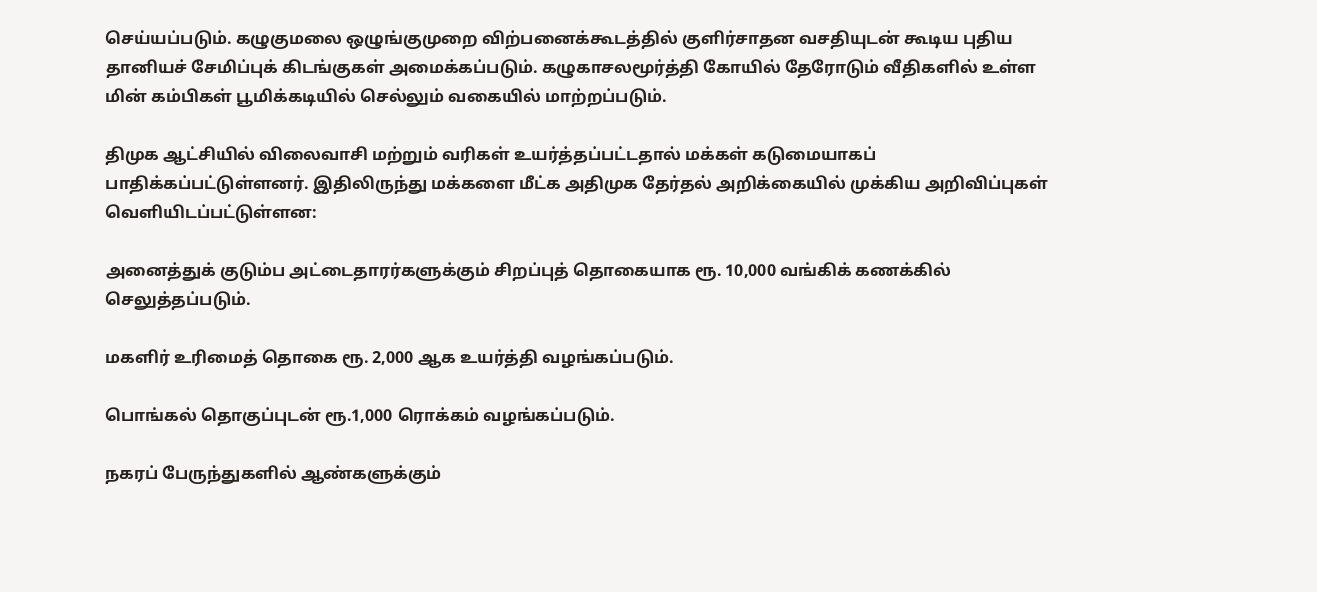செய்யப்படும். கழுகுமலை ஒழுங்குமுறை விற்பனைக்கூடத்தில் குளிர்சாதன வசதியுடன் கூடிய புதிய தானியச் சேமிப்புக் கிடங்குகள் அமைக்கப்படும். கழுகாசலமூர்த்தி கோயில் தேரோடும் வீதிகளில் உள்ள மின் கம்பிகள் பூமிக்கடியில் செல்லும் வகையில் மாற்றப்படும்.

திமுக ஆட்சியில் விலைவாசி மற்றும் வரிகள் உயர்த்தப்பட்டதால் மக்கள் கடுமையாகப் பாதிக்கப்பட்டுள்ளனர். இதிலிருந்து மக்களை மீட்க அதிமுக தேர்தல் அறிக்கையில் முக்கிய அறிவிப்புகள் வெளியிடப்பட்டுள்ளன:

அனைத்துக் குடும்ப அட்டைதாரர்களுக்கும் சிறப்புத் தொகையாக ரூ. 10,000 வங்கிக் கணக்கில் செலுத்தப்படும்.

மகளிர் உரிமைத் தொகை ரூ. 2,000 ஆக உயர்த்தி வழங்கப்படும்.

பொங்கல் தொகுப்புடன் ரூ.1,000 ரொக்கம் வழங்கப்படும்.

நகரப் பேருந்துகளில் ஆண்களுக்கும்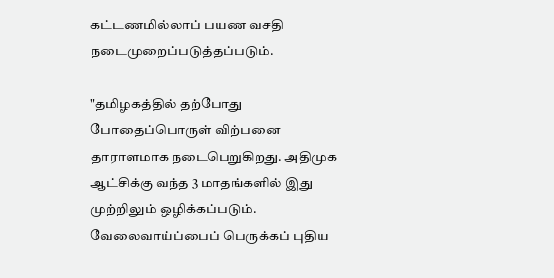கட்டணமில்லாப் பயண வசதி நடைமுறைப்படுத்தப்படும்.

"தமிழகத்தில் தற்போது போதைப்பொருள் விற்பனை தாராளமாக நடைபெறுகிறது. அதிமுக ஆட்சிக்கு வந்த 3 மாதங்களில் இது முற்றிலும் ஒழிக்கப்படும். வேலைவாய்ப்பைப் பெருக்கப் புதிய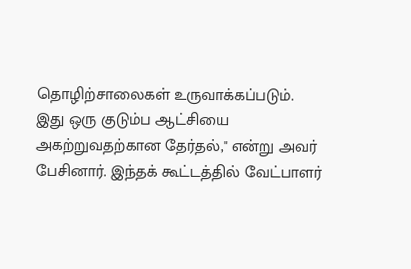தொழிற்சாலைகள் உருவாக்கப்படும். இது ஒரு குடும்ப ஆட்சியை அகற்றுவதற்கான தேர்தல்," என்று அவர் பேசினார். இந்தக் கூட்டத்தில் வேட்பாளர்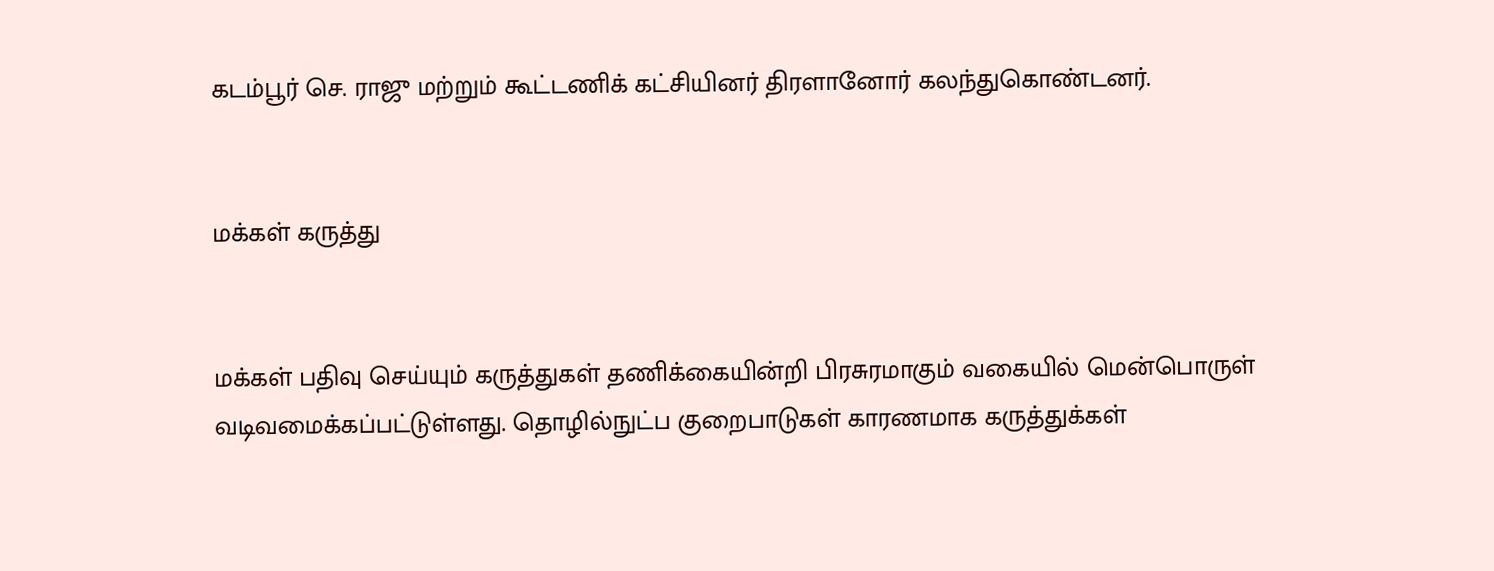கடம்பூர் செ. ராஜு மற்றும் கூட்டணிக் கட்சியினர் திரளானோர் கலந்துகொண்டனர்.


மக்கள் கருத்து


மக்கள் பதிவு செய்யும் கருத்துகள் தணிக்கையின்றி பிரசுரமாகும் வகையில் மென்பொருள் வடிவமைக்கப்பட்டுள்ளது. தொழில்நுட்ப குறைபாடுகள் காரணமாக கருத்துக்கள்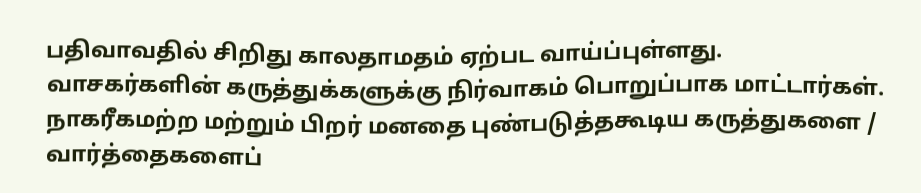பதிவாவதில் சிறிது காலதாமதம் ஏற்பட வாய்ப்புள்ளது. வாசகர்களின் கருத்துக்களுக்கு நிர்வாகம் பொறுப்பாக மாட்டார்கள். நாகரீகமற்ற மற்றும் பிறர் மனதை புண்படுத்தகூடிய கருத்துகளை / வார்த்தைகளைப்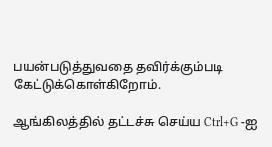பயன்படுத்துவதை தவிர்க்கும்படி கேட்டுக்கொள்கிறோம்.

ஆங்கிலத்தில் தட்டச்சு செய்ய Ctrl+G -ஐ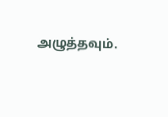அழுத்தவும்.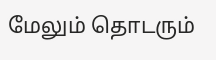மேலும் தொடரும்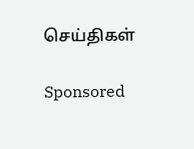செய்திகள்

Sponsored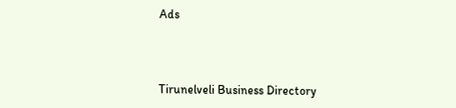Ads



Tirunelveli Business Directory